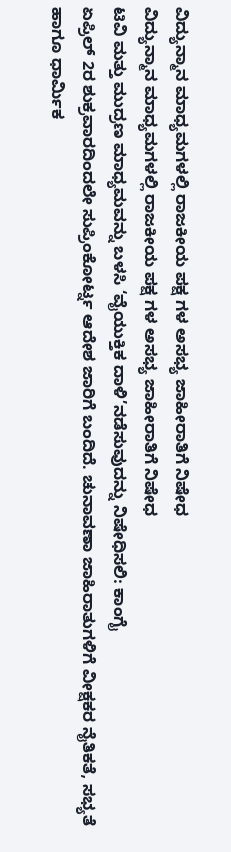ವಿದ್ಯುನ್ಮಾನ ಮಾಧ್ಯಮಗಳಲ್ಲಿ ರಾಜಕೀಯ ಪಕ್ಷ ಗಳ ಅಸಭ್ಯ ಜಾಹೀರಾತಿಗೆ ನಿಷೇಧ
ವಿದ್ಯುನ್ಮಾನ ಮಾಧ್ಯಮಗಳಲ್ಲಿ ರಾಜಕೀಯ ಪಕ್ಷ ಗಳ ಅಸಭ್ಯ ಜಾಹೀರಾತಿಗೆ ನಿಷೇಧ
ಟಿವಿ ಮತ್ತು ಮುದ್ರಣ ಮಾಧ್ಯಮವನ್ನು ಬಳಸಿ ‘ವೈಯುಕ್ತಿಕ ದಾಳಿ’ನಡೆಸುವುದನ್ನು ನಿಷೇಧಿಸಲಿ: ಕಾಂಗೈ
ಏಪ್ರಿಲ್ 2ರ ಶುಕ್ರವಾರದಿಂದಲೇ ಸುಪ್ರಿಂಕೋರ್ಟ್ನ ಆದೇಶ ಜಾರಿಗೆ ಬಂದಿದೆ. ಚುನಾವಣಾ ಜಾಹಿರಾತುಗಳಿಗೆ ವೀಕ್ಷಕರ ನೈತಿಕತೆ, ಸಭ್ಯತೆ ಹಾಗೂ ಧಾರ್ಮಿಕ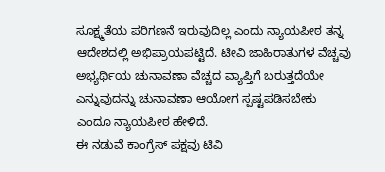ಸೂಕ್ಷ್ಮತೆಯ ಪರಿಗಣನೆ ಇರುವುದಿಲ್ಲ ಎಂದು ನ್ಯಾಯಪೀಠ ತನ್ನ ಆದೇಶದಲ್ಲಿ ಅಭಿಪ್ರಾಯಪಟ್ಟಿದೆ. ಟೀವಿ ಜಾಹಿರಾತುಗಳ ವೆಚ್ಚವು ಅಭ್ಯರ್ಥಿಯ ಚುನಾವಣಾ ವೆಚ್ಚದ ವ್ಯಾಪ್ತಿಗೆ ಬರುತ್ತದೆಯೇ ಎನ್ನುವುದನ್ನು ಚುನಾವಣಾ ಆಯೋಗ ಸ್ಪಷ್ಟಪಡಿಸಬೇಕು ಎಂದೂ ನ್ಯಾಯಪೀಠ ಹೇಳಿದೆ.
ಈ ನಡುವೆ ಕಾಂಗ್ರೆಸ್ ಪಕ್ಷವು ಟಿವಿ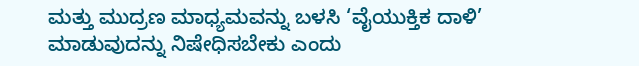ಮತ್ತು ಮುದ್ರಣ ಮಾಧ್ಯಮವನ್ನು ಬಳಸಿ ‘ವೈಯುಕ್ತಿಕ ದಾಳಿ’ ಮಾಡುವುದನ್ನು ನಿಷೇಧಿಸಬೇಕು ಎಂದು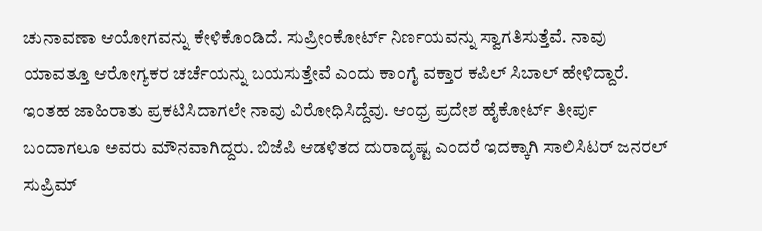ಚುನಾವಣಾ ಆಯೋಗವನ್ನು ಕೇಳಿಕೊಂಡಿದೆ. ಸುಪ್ರೀಂಕೋರ್ಟ್ ನಿರ್ಣಯವನ್ನು ಸ್ವಾಗತಿಸುತ್ತೆವೆ. ನಾವು ಯಾವತ್ತೂ ಆರೋಗ್ಯಕರ ಚರ್ಚೆಯನ್ನು ಬಯಸುತ್ತೇವೆ ಎಂದು ಕಾಂಗೈ ವಕ್ತಾರ ಕಪಿಲ್ ಸಿಬಾಲ್ ಹೇಳಿದ್ದಾರೆ.
ಇಂತಹ ಜಾಹಿರಾತು ಪ್ರಕಟಿಸಿದಾಗಲೇ ನಾವು ವಿರೋಧಿಸಿದ್ದೆವು. ಆಂಧ್ರ ಪ್ರದೇಶ ಹೈಕೋರ್ಟ್ ತೀರ್ಪು ಬಂದಾಗಲೂ ಅವರು ಮೌನವಾಗಿದ್ದರು. ಬಿಜೆಪಿ ಆಡಳಿತದ ದುರಾದೃಷ್ಟ ಎಂದರೆ ಇದಕ್ಕಾಗಿ ಸಾಲಿಸಿಟರ್ ಜನರಲ್ ಸುಪ್ರಿಮ್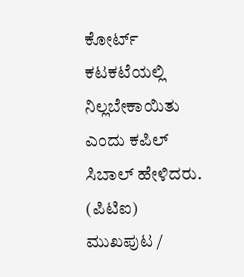ಕೋರ್ಟ್ ಕಟಕಟೆಯಲ್ಲಿ ನಿಲ್ಲಬೇಕಾಯಿತು ಎಂದು ಕಪಿಲ್ ಸಿಬಾಲ್ ಹೇಳಿದರು.
(ಪಿಟಿಐ)
ಮುಖಪುಟ /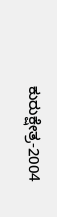ಕುರುಕ್ಷೇತ್ರ-2004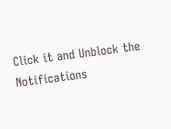Click it and Unblock the Notifications